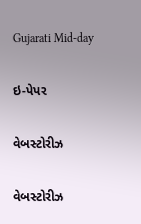Gujarati Mid-day

ઇ-પેપર

વેબસ્ટોરીઝ

વેબસ્ટોરીઝ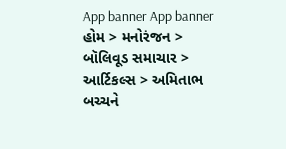App banner App banner
હોમ > મનોરંજન > બૉલિવૂડ સમાચાર > આર્ટિકલ્સ > અમિતાભ બચ્ચને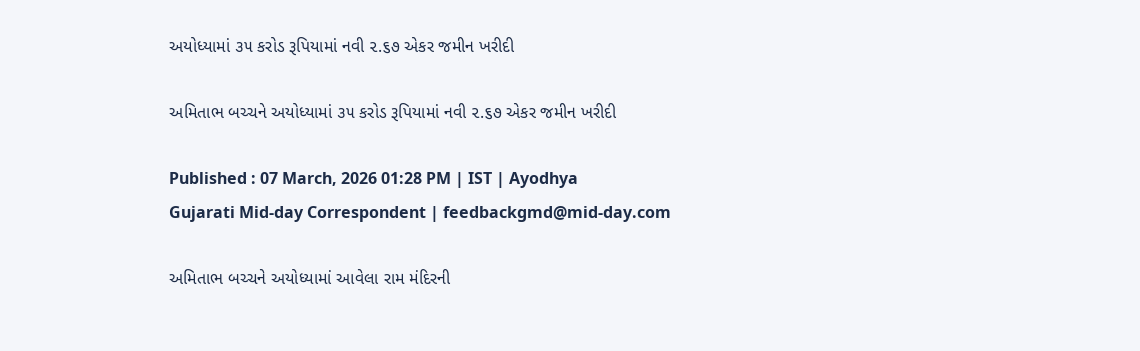અયોધ્યામાં ૩૫ કરોડ રૂપિયામાં નવી ૨.૬૭ એકર જમીન ખરીદી

અમિતાભ બચ્ચને અયોધ્યામાં ૩૫ કરોડ રૂપિયામાં નવી ૨.૬૭ એકર જમીન ખરીદી

Published : 07 March, 2026 01:28 PM | IST | Ayodhya
Gujarati Mid-day Correspondent | feedbackgmd@mid-day.com

અમિતાભ બચ્ચને અયોધ્યામાં આવેલા રામ મંદિરની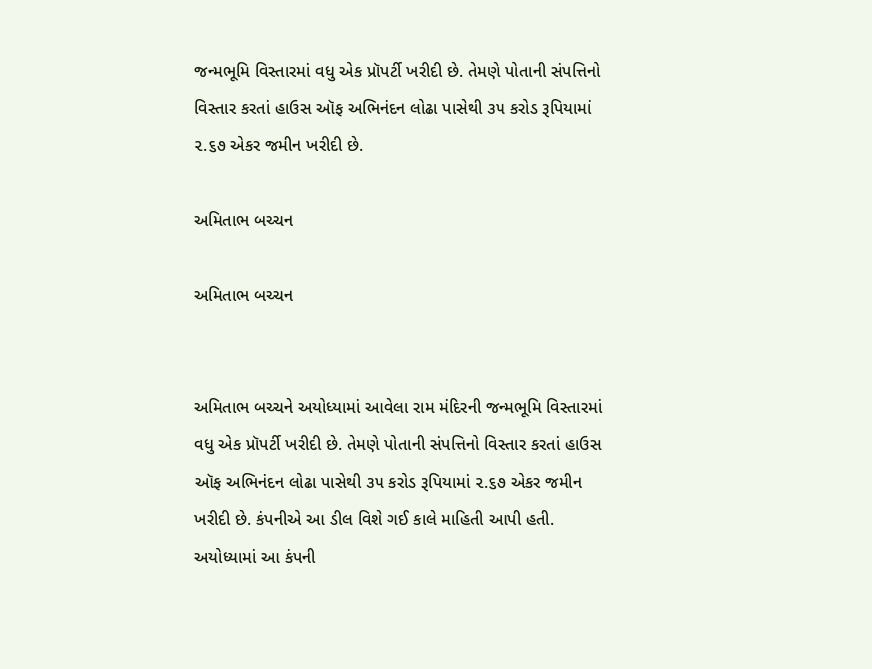જન્મભૂમિ વિસ્તારમાં વધુ એક પ્રૉપર્ટી ખરીદી છે. તેમણે પોતાની સંપત્તિનો વિસ્તાર કરતાં હાઉસ ઑફ અભિનંદન લોઢા પાસેથી ૩૫ કરોડ રૂપિયામાં ૨.૬૭ એકર જમીન ખરીદી છે.

અમિતાભ બચ્ચન

અમિતાભ બચ્ચન


અમિતાભ બચ્ચને અયોધ્યામાં આવેલા રામ મંદિરની જન્મભૂમિ વિસ્તારમાં વધુ એક પ્રૉપર્ટી ખરીદી છે. તેમણે પોતાની સંપત્તિનો વિસ્તાર કરતાં હાઉસ ઑફ અભિનંદન લોઢા પાસેથી ૩૫ કરોડ રૂપિયામાં ૨.૬૭ એકર જમીન ખરીદી છે. કંપનીએ આ ડીલ વિશે ગઈ કાલે માહિતી આપી હતી. અયોધ્યામાં આ કંપની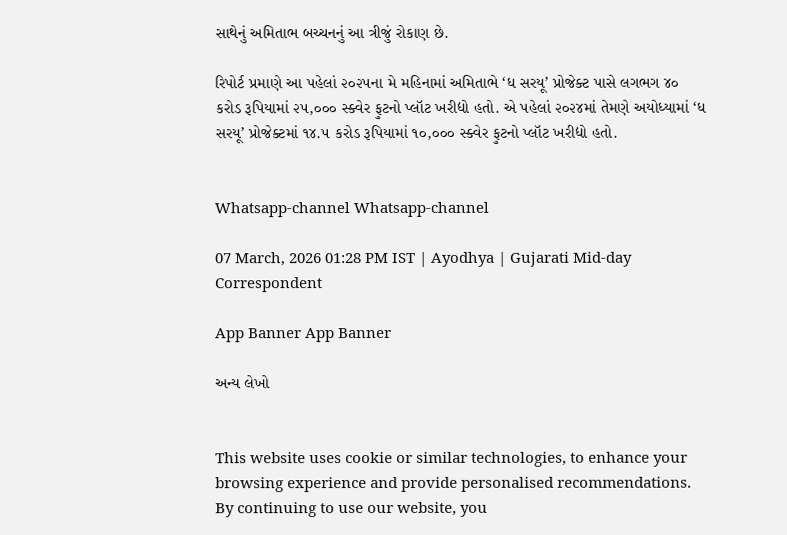સાથેનું અમિતાભ બચ્ચનનું આ ત્રીજું રોકાણ છે.

રિપોર્ટ પ્રમાણે આ પહેલાં ૨૦૨૫ના મે મહિનામાં અમિતાભે ‘ધ સરયૂ’ પ્રોજેક્ટ પાસે લગભગ ૪૦ કરોડ રૂપિયામાં ૨૫,૦૦૦ સ્ક્વેર ફુટનો પ્લૉટ ખરીદ્યો હતો. એ પહેલાં ૨૦૨૪માં તેમણે અયોધ્યામાં ‘ધ સરયૂ’ પ્રોજેક્ટમાં ૧૪.૫ કરોડ રૂપિયામાં ૧૦,૦૦૦ સ્ક્વેર ફુટનો પ્લૉટ ખરીદ્યો હતો.


Whatsapp-channel Whatsapp-channel

07 March, 2026 01:28 PM IST | Ayodhya | Gujarati Mid-day Correspondent

App Banner App Banner

અન્ય લેખો


This website uses cookie or similar technologies, to enhance your browsing experience and provide personalised recommendations. By continuing to use our website, you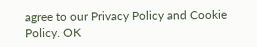agree to our Privacy Policy and Cookie Policy. OK